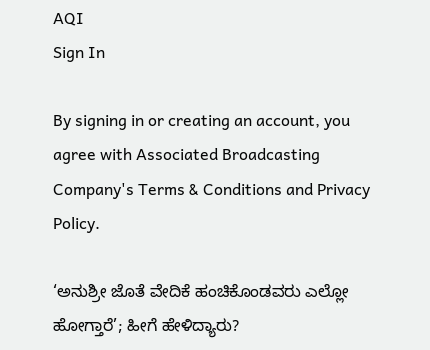AQI
Sign In

By signing in or creating an account, you agree with Associated Broadcasting Company's Terms & Conditions and Privacy Policy.

‘ಅನುಶ್ರೀ ಜೊತೆ ವೇದಿಕೆ ಹಂಚಿಕೊಂಡವರು ಎಲ್ಲೋ ಹೋಗ್ತಾರೆ’; ಹೀಗೆ ಹೇಳಿದ್ಯಾರು?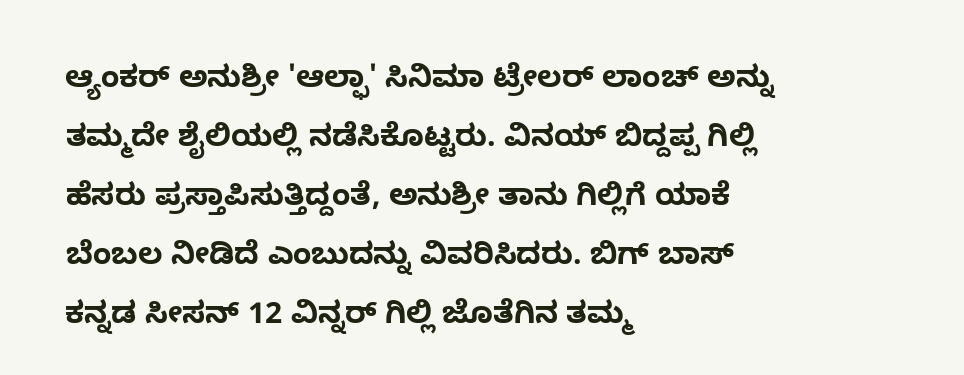ಆ್ಯಂಕರ್ ಅನುಶ್ರೀ 'ಆಲ್ಫಾ' ಸಿನಿಮಾ ಟ್ರೇಲರ್ ಲಾಂಚ್ ಅನ್ನು ತಮ್ಮದೇ ಶೈಲಿಯಲ್ಲಿ ನಡೆಸಿಕೊಟ್ಟರು. ವಿನಯ್ ಬಿದ್ದಪ್ಪ ಗಿಲ್ಲಿ ಹೆಸರು ಪ್ರಸ್ತಾಪಿಸುತ್ತಿದ್ದಂತೆ, ಅನುಶ್ರೀ ತಾನು ಗಿಲ್ಲಿಗೆ ಯಾಕೆ ಬೆಂಬಲ ನೀಡಿದೆ ಎಂಬುದನ್ನು ವಿವರಿಸಿದರು. ಬಿಗ್ ಬಾಸ್ ಕನ್ನಡ ಸೀಸನ್ 12 ವಿನ್ನರ್ ಗಿಲ್ಲಿ ಜೊತೆಗಿನ ತಮ್ಮ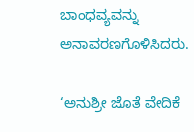ಬಾಂಧವ್ಯವನ್ನು ಅನಾವರಣಗೊಳಿಸಿದರು.

‘ಅನುಶ್ರೀ ಜೊತೆ ವೇದಿಕೆ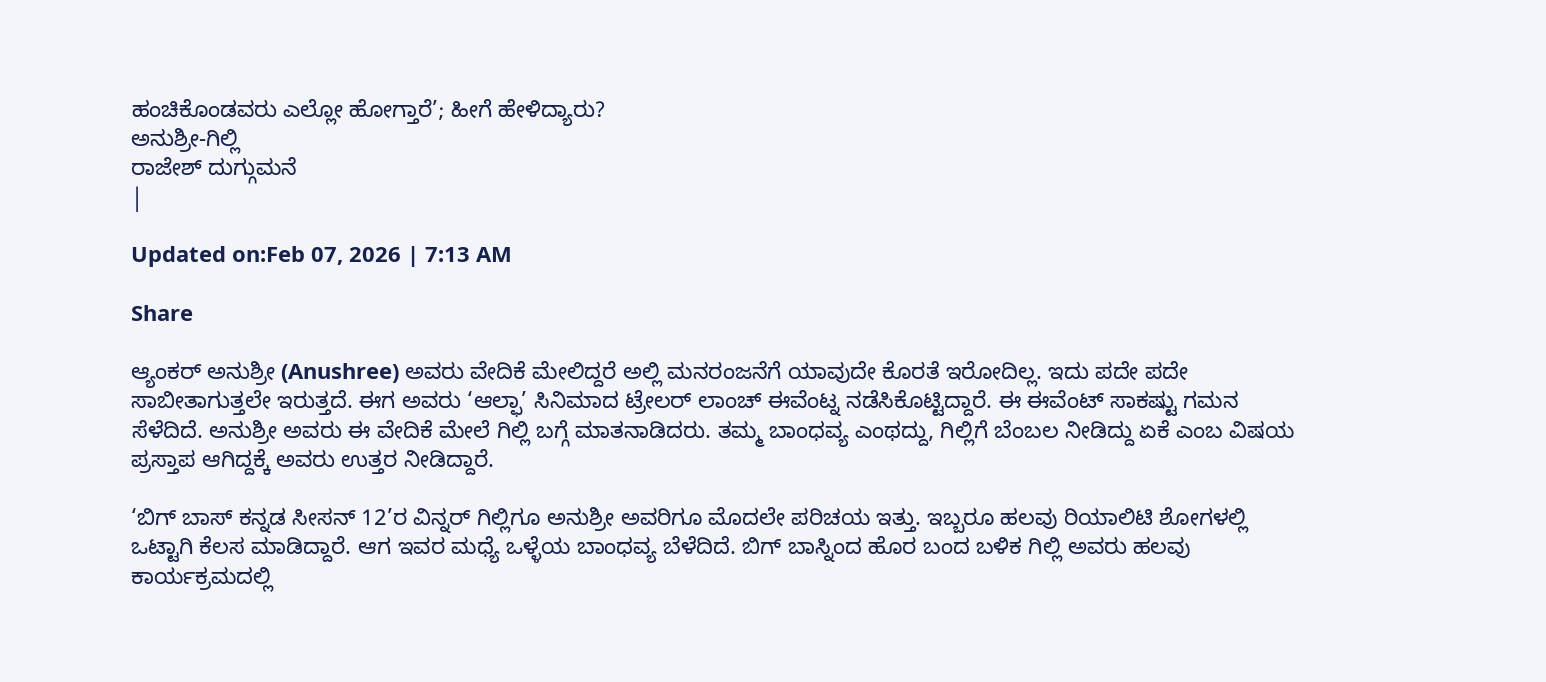ಹಂಚಿಕೊಂಡವರು ಎಲ್ಲೋ ಹೋಗ್ತಾರೆ’; ಹೀಗೆ ಹೇಳಿದ್ಯಾರು?
ಅನುಶ್ರೀ-ಗಿಲ್ಲಿ
ರಾಜೇಶ್ ದುಗ್ಗುಮನೆ
|

Updated on:Feb 07, 2026 | 7:13 AM

Share

ಆ್ಯಂಕರ್ ಅನುಶ್ರೀ (Anushree) ಅವರು ವೇದಿಕೆ ಮೇಲಿದ್ದರೆ ಅಲ್ಲಿ ಮನರಂಜನೆಗೆ ಯಾವುದೇ ಕೊರತೆ ಇರೋದಿಲ್ಲ. ಇದು ಪದೇ ಪದೇ ಸಾಬೀತಾಗುತ್ತಲೇ ಇರುತ್ತದೆ. ಈಗ ಅವರು ‘ಆಲ್ಫಾ’ ಸಿನಿಮಾದ ಟ್ರೇಲರ್ ಲಾಂಚ್ ಈವೆಂಟ್ನ ನಡೆಸಿಕೊಟ್ಟಿದ್ದಾರೆ. ಈ ಈವೆಂಟ್ ಸಾಕಷ್ಟು ಗಮನ ಸೆಳೆದಿದೆ. ಅನುಶ್ರೀ ಅವರು ಈ ವೇದಿಕೆ ಮೇಲೆ ಗಿಲ್ಲಿ ಬಗ್ಗೆ ಮಾತನಾಡಿದರು. ತಮ್ಮ ಬಾಂಧವ್ಯ ಎಂಥದ್ದು, ಗಿಲ್ಲಿಗೆ ಬೆಂಬಲ ನೀಡಿದ್ದು ಏಕೆ ಎಂಬ ವಿಷಯ ಪ್ರಸ್ತಾಪ ಆಗಿದ್ದಕ್ಕೆ ಅವರು ಉತ್ತರ ನೀಡಿದ್ದಾರೆ.

‘ಬಿಗ್ ಬಾಸ್ ಕನ್ನಡ ಸೀಸನ್ 12’ರ ವಿನ್ನರ್ ಗಿಲ್ಲಿಗೂ ಅನುಶ್ರೀ ಅವರಿಗೂ ಮೊದಲೇ ಪರಿಚಯ ಇತ್ತು. ಇಬ್ಬರೂ ಹಲವು ರಿಯಾಲಿಟಿ ಶೋಗಳಲ್ಲಿ ಒಟ್ಟಾಗಿ ಕೆಲಸ ಮಾಡಿದ್ದಾರೆ. ಆಗ ಇವರ ಮಧ್ಯೆ ಒಳ್ಳೆಯ ಬಾಂಧವ್ಯ ಬೆಳೆದಿದೆ. ಬಿಗ್ ಬಾಸ್ನಿಂದ ಹೊರ ಬಂದ ಬಳಿಕ ಗಿಲ್ಲಿ ಅವರು ಹಲವು ಕಾರ್ಯಕ್ರಮದಲ್ಲಿ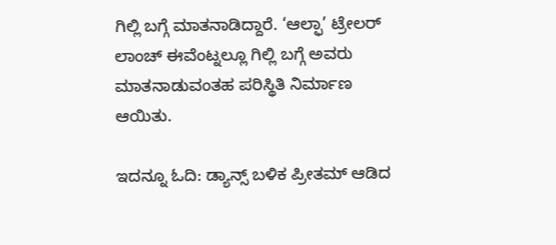ಗಿಲ್ಲಿ ಬಗ್ಗೆ ಮಾತನಾಡಿದ್ದಾರೆ. ‘ಆಲ್ಫಾ’ ಟ್ರೇಲರ್ ಲಾಂಚ್ ಈವೆಂಟ್ನಲ್ಲೂ ಗಿಲ್ಲಿ ಬಗ್ಗೆ ಅವರು ಮಾತನಾಡುವಂತಹ ಪರಿಸ್ಥಿತಿ ನಿರ್ಮಾಣ ಆಯಿತು.

ಇದನ್ನೂ ಓದಿ: ಡ್ಯಾನ್ಸ್ ಬಳಿಕ ಪ್ರೀತಮ್ ಆಡಿದ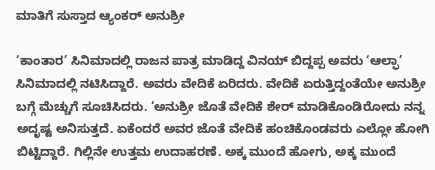ಮಾತಿಗೆ ಸುಸ್ತಾದ ಆ್ಯಂಕರ್ ಅನುಶ್ರೀ

‘ಕಾಂತಾರ’ ಸಿನಿಮಾದಲ್ಲಿ ರಾಜನ ಪಾತ್ರ ಮಾಡಿದ್ದ ವಿನಯ್ ಬಿದ್ದಪ್ಪ ಅವರು ‘ಆಲ್ಫಾ’ ಸಿನಿಮಾದಲ್ಲಿ ನಟಿಸಿದ್ದಾರೆ. ಅವರು ವೇದಿಕೆ ಏರಿದರು. ವೇದಿಕೆ ಏರುತ್ತಿದ್ದಂತೆಯೇ ಅನುಶ್ರೀ ಬಗ್ಗೆ ಮೆಚ್ಚುಗೆ ಸೂಚಿಸಿದರು. ‘ಅನುಶ್ರೀ ಜೊತೆ ವೇದಿಕೆ ಶೇರ್ ಮಾಡಿಕೊಂಡಿರೋದು ನನ್ನ ಅದೃಷ್ಟ ಅನಿಸುತ್ತದೆ. ಏಕೆಂದರೆ ಅವರ ಜೊತೆ ವೇದಿಕೆ ಹಂಚಿಕೊಂಡವರು ಎಲ್ಲೋ ಹೋಗಿ ಬಿಟ್ಟಿದ್ದಾರೆ. ಗಿಲ್ಲಿನೇ ಉತ್ತಮ ಉದಾಹರಣೆ. ಅಕ್ಕ ಮುಂದೆ ಹೋಗು, ಅಕ್ಕ ಮುಂದೆ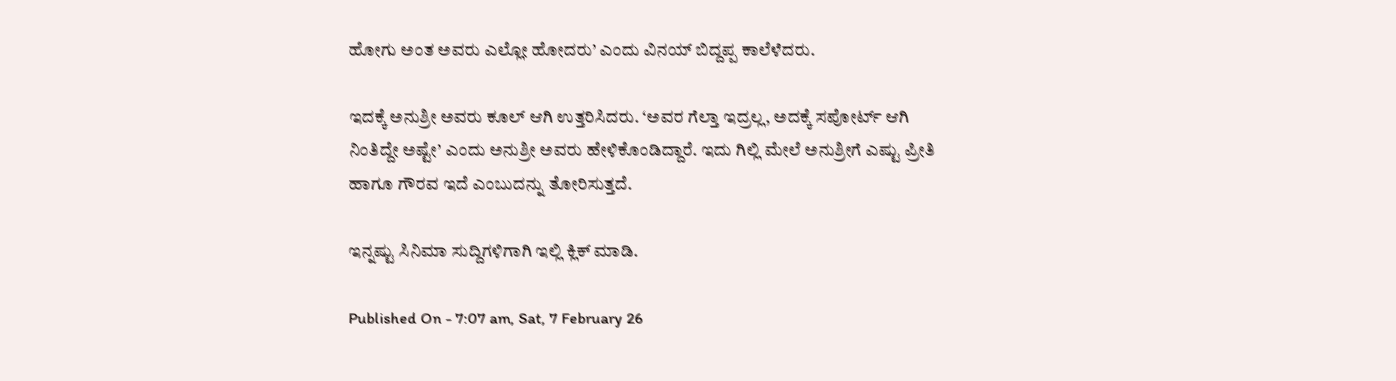ಹೋಗು ಅಂತ ಅವರು ಎಲ್ಲೋ ಹೋದರು’ ಎಂದು ವಿನಯ್ ಬಿದ್ದಪ್ಪ ಕಾಲೆಳೆದರು.

ಇದಕ್ಕೆ ಅನುಶ್ರೀ ಅವರು ಕೂಲ್ ಆಗಿ ಉತ್ತರಿಸಿದರು. ‘ಅವರ ಗೆಲ್ತಾ ಇದ್ರಲ್ಲ, ಅದಕ್ಕೆ ಸಪೋರ್ಟ್ ಆಗಿ ನಿಂತಿದ್ದೇ ಅಷ್ಟೇ’ ಎಂದು ಅನುಶ್ರೀ ಅವರು ಹೇಳಿಕೊಂಡಿದ್ದಾರೆ. ಇದು ಗಿಲ್ಲಿ ಮೇಲೆ ಅನುಶ್ರೀಗೆ ಎಷ್ಟು ಪ್ರೀತಿ ಹಾಗೂ ಗೌರವ ಇದೆ ಎಂಬುದನ್ನು ತೋರಿಸುತ್ತದೆ.

ಇನ್ನಷ್ಟು ಸಿನಿಮಾ ಸುದ್ದಿಗಳಿಗಾಗಿ ಇಲ್ಲಿ ಕ್ಲಿಕ್ ಮಾಡಿ.

Published On - 7:07 am, Sat, 7 February 26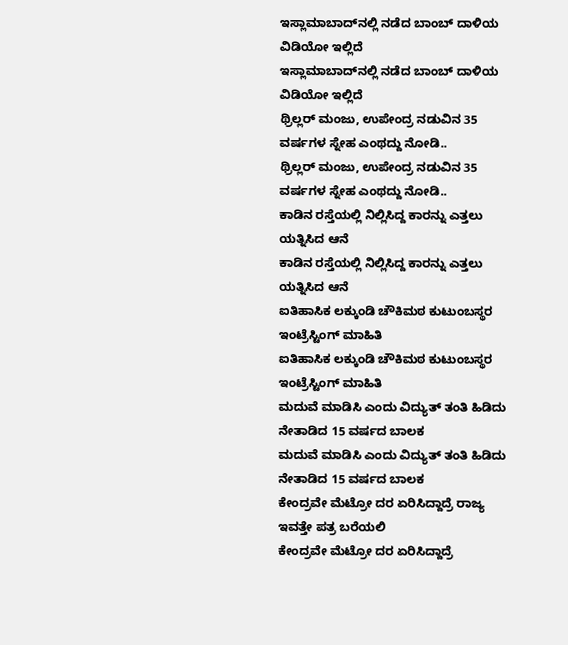ಇಸ್ಲಾಮಾಬಾದ್‌ನಲ್ಲಿ ನಡೆದ ಬಾಂಬ್ ದಾಳಿಯ ವಿಡಿಯೋ ಇಲ್ಲಿದೆ
ಇಸ್ಲಾಮಾಬಾದ್‌ನಲ್ಲಿ ನಡೆದ ಬಾಂಬ್ ದಾಳಿಯ ವಿಡಿಯೋ ಇಲ್ಲಿದೆ
ಥ್ರಿಲ್ಲರ್ ಮಂಜು, ಉಪೇಂದ್ರ ನಡುವಿನ 35 ವರ್ಷಗಳ ಸ್ನೇಹ ಎಂಥದ್ದು ನೋಡಿ..
ಥ್ರಿಲ್ಲರ್ ಮಂಜು, ಉಪೇಂದ್ರ ನಡುವಿನ 35 ವರ್ಷಗಳ ಸ್ನೇಹ ಎಂಥದ್ದು ನೋಡಿ..
ಕಾಡಿನ ರಸ್ತೆಯಲ್ಲಿ ನಿಲ್ಲಿಸಿದ್ದ ಕಾರನ್ನು ಎತ್ತಲು ಯತ್ನಿಸಿದ ಆನೆ
ಕಾಡಿನ ರಸ್ತೆಯಲ್ಲಿ ನಿಲ್ಲಿಸಿದ್ದ ಕಾರನ್ನು ಎತ್ತಲು ಯತ್ನಿಸಿದ ಆನೆ
ಐತಿಹಾಸಿಕ ಲಕ್ಕುಂಡಿ ಚೌಕಿಮಠ ಕುಟುಂಬಸ್ಥರ ಇಂಟ್ರೆಸ್ಟಿಂಗ್ ಮಾಹಿತಿ
ಐತಿಹಾಸಿಕ ಲಕ್ಕುಂಡಿ ಚೌಕಿಮಠ ಕುಟುಂಬಸ್ಥರ ಇಂಟ್ರೆಸ್ಟಿಂಗ್ ಮಾಹಿತಿ
ಮದುವೆ ಮಾಡಿಸಿ ಎಂದು ವಿದ್ಯುತ್ ತಂತಿ ಹಿಡಿದು ನೇತಾಡಿದ 15 ವರ್ಷದ ಬಾಲಕ
ಮದುವೆ ಮಾಡಿಸಿ ಎಂದು ವಿದ್ಯುತ್ ತಂತಿ ಹಿಡಿದು ನೇತಾಡಿದ 15 ವರ್ಷದ ಬಾಲಕ
ಕೇಂದ್ರವೇ ಮೆಟ್ರೋ ದರ ಏರಿಸಿದ್ದಾದ್ರೆ ರಾಜ್ಯ ಇವತ್ತೇ ಪತ್ರ ಬರೆಯಲಿ
ಕೇಂದ್ರವೇ ಮೆಟ್ರೋ ದರ ಏರಿಸಿದ್ದಾದ್ರೆ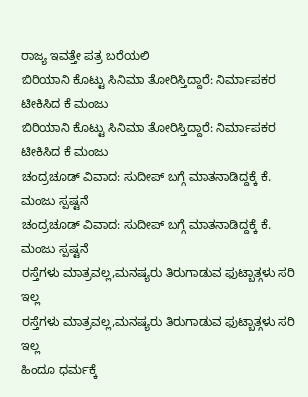ರಾಜ್ಯ ಇವತ್ತೇ ಪತ್ರ ಬರೆಯಲಿ
ಬಿರಿಯಾನಿ ಕೊಟ್ಟು ಸಿನಿಮಾ ತೋರಿಸ್ತಿದ್ದಾರೆ: ನಿರ್ಮಾಪಕರ ಟೀಕಿಸಿದ ಕೆ ಮಂಜು
ಬಿರಿಯಾನಿ ಕೊಟ್ಟು ಸಿನಿಮಾ ತೋರಿಸ್ತಿದ್ದಾರೆ: ನಿರ್ಮಾಪಕರ ಟೀಕಿಸಿದ ಕೆ ಮಂಜು
ಚಂದ್ರಚೂಡ್ ವಿವಾದ: ಸುದೀಪ್ ಬಗ್ಗೆ ಮಾತನಾಡಿದ್ದಕ್ಕೆ ಕೆ. ಮಂಜು ಸ್ಪಷ್ಟನೆ
ಚಂದ್ರಚೂಡ್ ವಿವಾದ: ಸುದೀಪ್ ಬಗ್ಗೆ ಮಾತನಾಡಿದ್ದಕ್ಕೆ ಕೆ. ಮಂಜು ಸ್ಪಷ್ಟನೆ
ರಸ್ತೆಗಳು ಮಾತ್ರವಲ್ಲ,ಮನಷ್ಯರು ತಿರುಗಾಡುವ ಫುಟ್ಬಾತ್ಗಳು ಸರಿ ಇಲ್ಲ
ರಸ್ತೆಗಳು ಮಾತ್ರವಲ್ಲ,ಮನಷ್ಯರು ತಿರುಗಾಡುವ ಫುಟ್ಬಾತ್ಗಳು ಸರಿ ಇಲ್ಲ
ಹಿಂದೂ ಧರ್ಮಕ್ಕೆ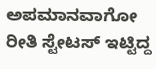ಅಪಮಾನವಾಗೋ ರೀತಿ ಸ್ಟೇಟಸ್ ಇಟ್ಟಿದ್ದ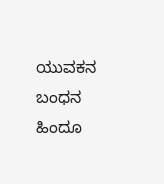ಯುವಕನ ಬಂಧನ
ಹಿಂದೂ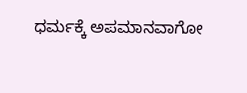ಧರ್ಮಕ್ಕೆ ಅಪಮಾನವಾಗೋ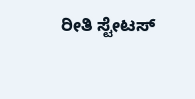ರೀತಿ ಸ್ಟೇಟಸ್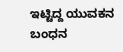ಇಟ್ಟಿದ್ದ ಯುವಕನ ಬಂಧನ